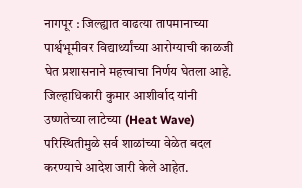नागपूर : जिल्ह्यात वाढत्या तापमानाच्या पार्श्वभूमीवर विद्यार्थ्यांच्या आरोग्याची काळजी घेत प्रशासनाने महत्त्वाचा निर्णय घेतला आहे. जिल्हाधिकारी कुमार आशीर्वाद यांनी उष्णतेच्या लाटेच्या (Heat Wave) परिस्थितीमुळे सर्व शाळांच्या वेळेत बदल करण्याचे आदेश जारी केले आहेत.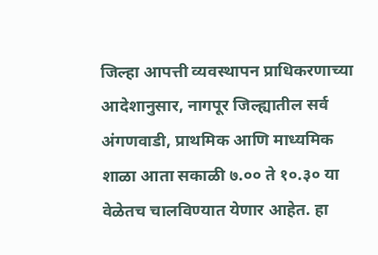जिल्हा आपत्ती व्यवस्थापन प्राधिकरणाच्या आदेशानुसार, नागपूर जिल्ह्यातील सर्व अंगणवाडी, प्राथमिक आणि माध्यमिक शाळा आता सकाळी ७.०० ते १०.३० या वेळेतच चालविण्यात येणार आहेत. हा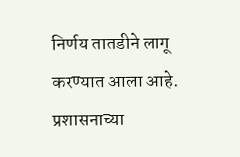निर्णय तातडीने लागू करण्यात आला आहे.
प्रशासनाच्या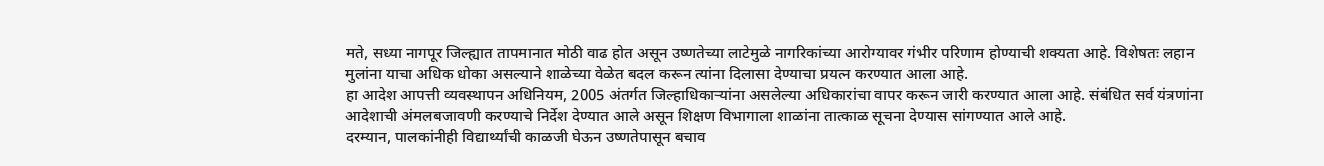मते, सध्या नागपूर जिल्ह्यात तापमानात मोठी वाढ होत असून उष्णतेच्या लाटेमुळे नागरिकांच्या आरोग्यावर गंभीर परिणाम होण्याची शक्यता आहे. विशेषतः लहान मुलांना याचा अधिक धोका असल्याने शाळेच्या वेळेत बदल करून त्यांना दिलासा देण्याचा प्रयत्न करण्यात आला आहे.
हा आदेश आपत्ती व्यवस्थापन अधिनियम, 2005 अंतर्गत जिल्हाधिकाऱ्यांना असलेल्या अधिकारांचा वापर करून जारी करण्यात आला आहे. संबंधित सर्व यंत्रणांना आदेशाची अंमलबजावणी करण्याचे निर्देश देण्यात आले असून शिक्षण विभागाला शाळांना तात्काळ सूचना देण्यास सांगण्यात आले आहे.
दरम्यान, पालकांनीही विद्यार्थ्यांची काळजी घेऊन उष्णतेपासून बचाव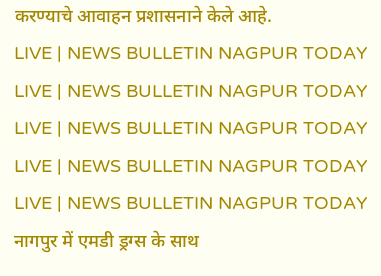करण्याचे आवाहन प्रशासनाने केले आहे.
LIVE | NEWS BULLETIN NAGPUR TODAY
LIVE | NEWS BULLETIN NAGPUR TODAY
LIVE | NEWS BULLETIN NAGPUR TODAY
LIVE | NEWS BULLETIN NAGPUR TODAY
LIVE | NEWS BULLETIN NAGPUR TODAY
नागपुर में एमडी ड्रग्स के साथ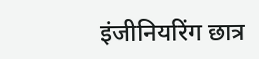इंजीनियरिंग छात्र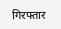गिरफ्तार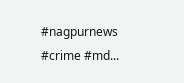#nagpurnews #crime #md...